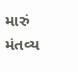મારું મંતવ્ય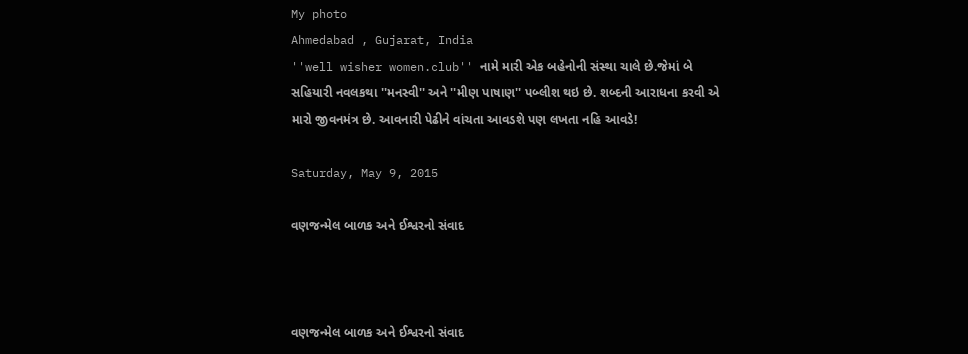My photo
Ahmedabad , Gujarat, India
''well wisher women.club'' નામે મારી એક બહેનોની સંસ્થા ચાલે છે.જેમાં બે સહિયારી નવલકથા ''મનસ્વી'' અને ''મીણ પાષાણ'' પબ્લીશ થઇ છે. શબ્દની આરાધના કરવી એ મારો જીવનમંત્ર છે. આવનારી પેઢીને વાંચતા આવડશે પણ લખતા નહિ આવડે!

Saturday, May 9, 2015

વણજન્મેલ બાળક અને ઈશ્વરનો સંવાદ



વણજન્મેલ બાળક અને ઈશ્વરનો સંવાદ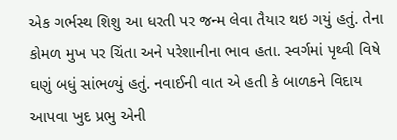એક ગર્ભસ્થ શિશુ આ ધરતી પર જન્મ લેવા તૈયાર થઇ ગયું હતું. તેના કોમળ મુખ પર ચિંતા અને પરેશાનીના ભાવ હતા. સ્વર્ગમાં પૃથ્વી વિષે ઘણું બધું સાંભળ્યું હતું. નવાઈની વાત એ હતી કે બાળકને વિદાય આપવા ખુદ પ્રભુ એની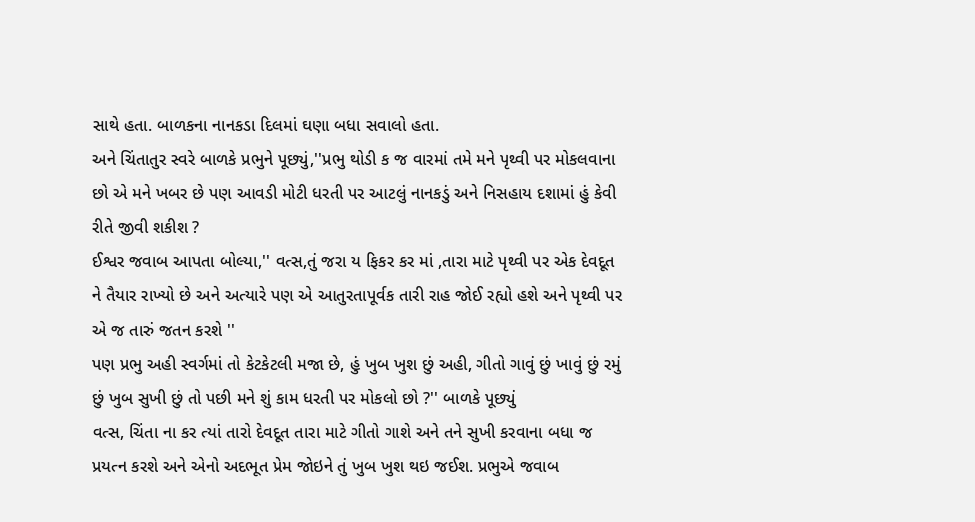સાથે હતા. બાળકના નાનકડા દિલમાં ઘણા બધા સવાલો હતા.
અને ચિંતાતુર સ્વરે બાળકે પ્રભુને પૂછ્યું,''પ્રભુ થોડી ક જ વારમાં તમે મને પૃથ્વી પર મોકલવાના છો એ મને ખબર છે પણ આવડી મોટી ધરતી પર આટલું નાનકડું અને નિસહાય દશામાં હું કેવી રીતે જીવી શકીશ ?
ઈશ્વર જવાબ આપતા બોલ્યા,'' વત્સ,તું જરા ય ફિકર કર માં ,તારા માટે પૃથ્વી પર એક દેવદૂત ને તૈયાર રાખ્યો છે અને અત્યારે પણ એ આતુરતાપૂર્વક તારી રાહ જોઈ રહ્યો હશે અને પૃથ્વી પર એ જ તારું જતન કરશે ''
પણ પ્રભુ અહી સ્વર્ગમાં તો કેટકેટલી મજા છે, હું ખુબ ખુશ છું અહી, ગીતો ગાવું છું ખાવું છું રમું છું ખુબ સુખી છું તો પછી મને શું કામ ધરતી પર મોકલો છો ?'' બાળકે પૂછ્યું
વત્સ, ચિંતા ના કર ત્યાં તારો દેવદૂત તારા માટે ગીતો ગાશે અને તને સુખી કરવાના બધા જ પ્રયત્ન કરશે અને એનો અદભૂત પ્રેમ જોઇને તું ખુબ ખુશ થઇ જઈશ. પ્રભુએ જવાબ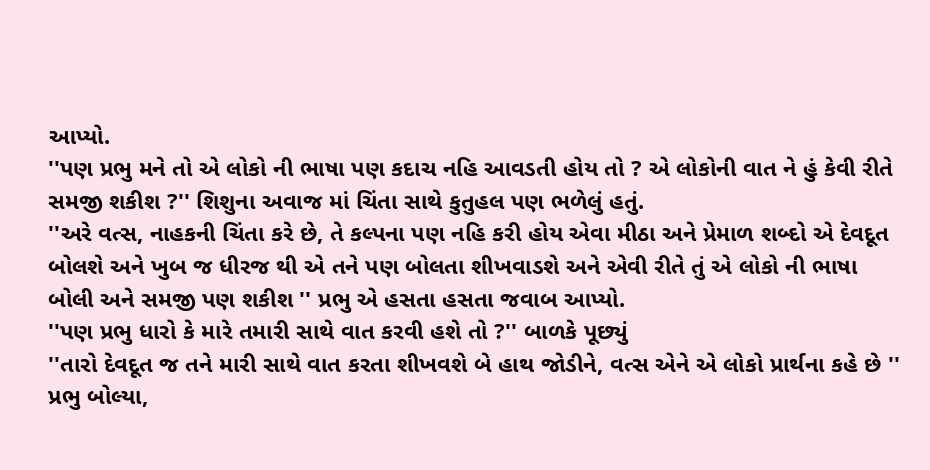આપ્યો.
''પણ પ્રભુ મને તો એ લોકો ની ભાષા પણ કદાચ નહિ આવડતી હોય તો ? એ લોકોની વાત ને હું કેવી રીતે સમજી શકીશ ?'' શિશુના અવાજ માં ચિંતા સાથે કુતુહલ પણ ભળેલું હતું.
''અરે વત્સ, નાહકની ચિંતા કરે છે, તે કલ્પના પણ નહિ કરી હોય એવા મીઠા અને પ્રેમાળ શબ્દો એ દેવદૂત બોલશે અને ખુબ જ ધીરજ થી એ તને પણ બોલતા શીખવાડશે અને એવી રીતે તું એ લોકો ની ભાષા બોલી અને સમજી પણ શકીશ '' પ્રભુ એ હસતા હસતા જવાબ આપ્યો.
''પણ પ્રભુ ધારો કે મારે તમારી સાથે વાત કરવી હશે તો ?'' બાળકે પૂછ્યું
''તારો દેવદૂત જ તને મારી સાથે વાત કરતા શીખવશે બે હાથ જોડીને, વત્સ એને એ લોકો પ્રાર્થના કહે છે '' પ્રભુ બોલ્યા,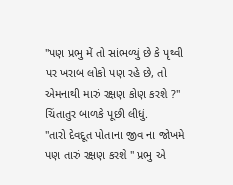''પણ પ્રભુ મેં તો સાંભળ્યું છે કે પૃથ્વી પર ખરાબ લોકો પણ રહે છે, તો એમનાથી મારું રક્ષણ કોણ કરશે ?'' ચિંતાતુર બાળકે પૂછી લીધું.
''તારો દેવદૂત પોતાના જીવ ના જોખમે પણ તારું રક્ષણ કરશે '' પ્રભુ એ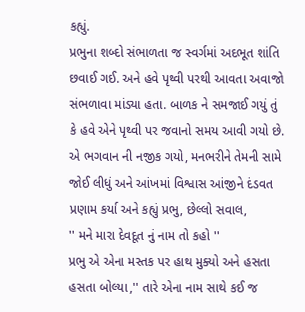કહ્યું.
પ્રભુના શબ્દો સંભાળતા જ સ્વર્ગમાં અદભૂત શાંતિ છવાઈ ગઈ. અને હવે પૃથ્વી પરથી આવતા અવાજો સંભળાવા માંડ્યા હતા. બાળક ને સમજાઈ ગયું તું કે હવે એને પૃથ્વી પર જવાનો સમય આવી ગયો છે. એ ભગવાન ની નજીક ગયો, મનભરીને તેમની સામે જોઈ લીધું અને આંખમાં વિશ્વાસ આંજીને દંડવત પ્રણામ કર્યા અને કહ્યું પ્રભુ, છેલ્લો સવાલ,
'' મને મારા દેવદૂત નું નામ તો કહો ''
પ્રભુ એ એના મસ્તક પર હાથ મુક્યો અને હસતા હસતા બોલ્યા,'' તારે એના નામ સાથે કઈ જ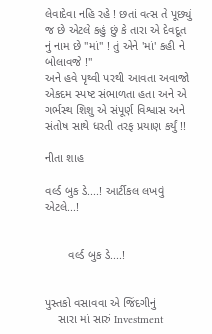લેવાદેવા નહિ રહે ! છતાં વત્સ તે પૂછ્યું જ છે એટલે કહું છું કે તારા એ દેવદૂત નું નામ છે ''માં'' ! તું એને 'માં' કહી ને બોલાવજે !''
અને હવે પૃથ્વી પરથી આવતા અવાજો એકદમ સ્પષ્ટ સંભાળતા હતા અને એ ગર્ભસ્થ શિશુ એ સંપૂર્ણ વિશ્વાસ અને સંતોષ સાથે ધરતી તરફ પ્રયાણ કર્યું !!

નીતા શાહ

વર્લ્ડ બુક ડે....! આર્ટીકલ લખવું એટલે...!


       વર્લ્ડ બુક ડે....!


પુસ્તકો વસાવવા એ જિંદગીનું
    સારા માં સારું Investment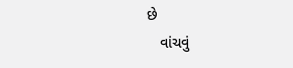છે
   વાંચવું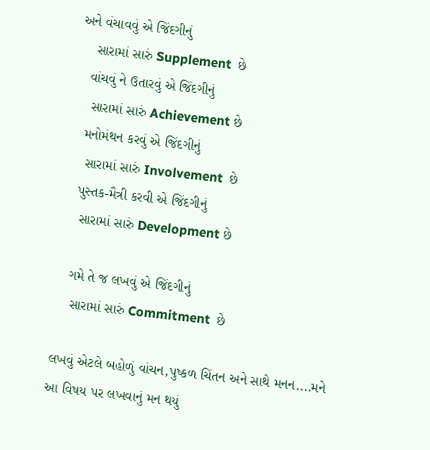અને વંચાવવું એ જિંદગીનું
    સારામાં સારું Supplement  છે
   વાંચવું ને ઉતારવું એ જિંદગીનું
    સારામાં સારું Achievement છે
   મનોમંથન કરવું એ જિંદગીનું
    સારામાં સારું Involvement  છે
   પુસ્તક-મૈત્રી કરવી એ જિંદગીનું
    સારામાં સારું Development છે

   ગમે તે જ લખવું એ જિંદગીનું
    સારામાં સારું Commitment  છે

લખવું એટલે બહોળું વાંચન,પુષ્કળ ચિંતન અને સાથે મનન....મને આ વિષય પર લખવાનું મન થયું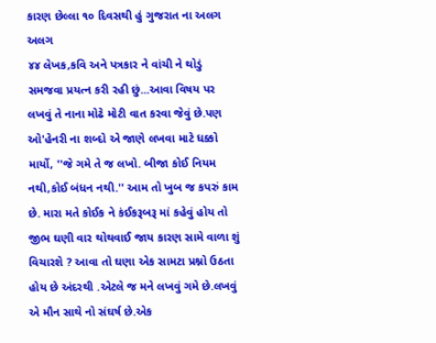કારણ છેલ્લા ૧૦ દિવસથી હું ગુજરાત ના અલગ અલગ
૪૪ લેખક,કવિ અને પત્રકાર ને વાંચી ને થોડું સમજવા પ્રયત્ન કરી રહી છું...આવા વિષય પર લખવું તે નાના મોઢે મોટી વાત કરવા જેવું છે.પણ ઓ'હેનરી ના શબ્દો એ જાણે લખવા માટે ધક્કો માર્યો, ''જે ગમે તે જ લખો. બીજા કોઈ નિયમ નથી,કોઈ બંધન નથી.'' આમ તો ખુબ જ કપરું કામ છે. મારા મતે કોઈક ને કંઈકરૂબરૂ માં કહેવું હોય તો જીભ ઘણી વાર થોથવાઈ જાય કારણ સામે વાળા શું વિચારશે ? આવા તો ઘણા એક સામટા પ્રશ્નો ઉઠતા હોય છે અંદરથી .એટલે જ મને લખવું ગમે છે.લખવું એ મૌન સાથે નો સંઘર્ષ છે.એક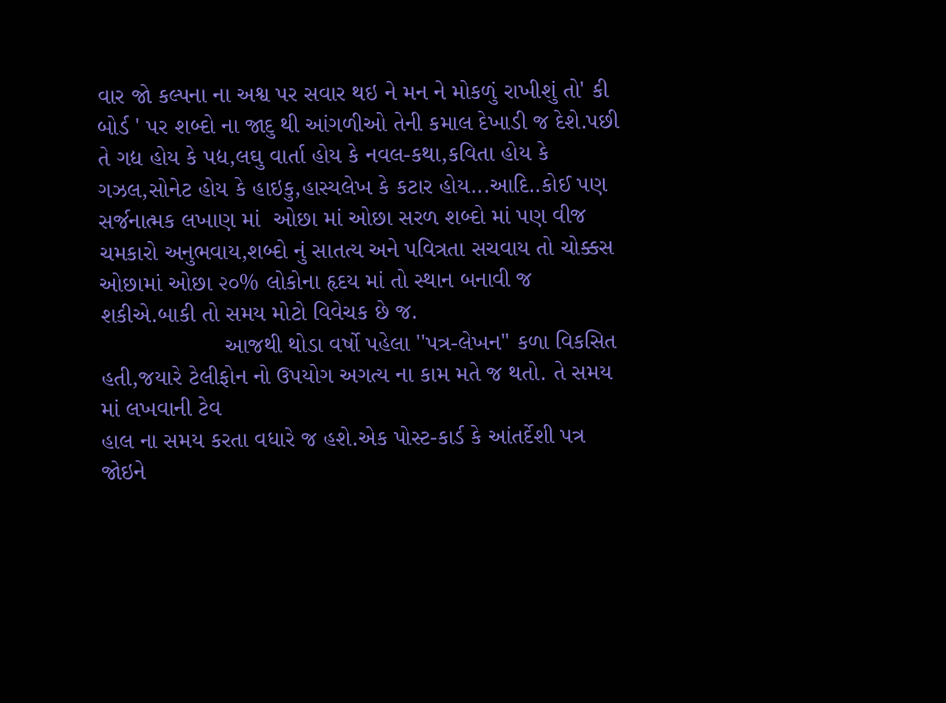વાર જો કલ્પના ના અશ્વ પર સવાર થઇ ને મન ને મોકળું રાખીશું તો' કી બોર્ડ ' પર શબ્દો ના જાદુ થી આંગળીઓ તેની કમાલ દેખાડી જ દેશે.પછી તે ગદ્ય હોય કે પદ્ય,લઘુ વાર્તા હોય કે નવલ-કથા,કવિતા હોય કે ગઝલ,સોનેટ હોય કે હાઇકુ,હાસ્યલેખ કે કટાર હોય...આદિ..કોઈ પણ સર્જનાત્મક લખાણ માં  ઓછા માં ઓછા સરળ શબ્દો માં પણ વીજ ચમકારો અનુભવાય,શબ્દો નું સાતત્ય અને પવિત્રતા સચવાય તો ચોક્કસ ઓછામાં ઓછા ૨૦% લોકોના હૃદય માં તો સ્થાન બનાવી જ શકીએ.બાકી તો સમય મોટો વિવેચક છે જ.
                   આજથી થોડા વર્ષો પહેલા ''પત્ર-લેખન'' કળા વિકસિત હતી,જયારે ટેલીફોન નો ઉપયોગ અગત્ય ના કામ મતે જ થતો. તે સમય માં લખવાની ટેવ
હાલ ના સમય કરતા વધારે જ હશે.એક પોસ્ટ-કાર્ડ કે આંતર્દેશી પત્ર જોઇને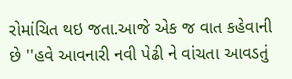રોમાંચિત થઇ જતા.આજે એક જ વાત કહેવાની છે ''હવે આવનારી નવી પેઢી ને વાંચતા આવડતું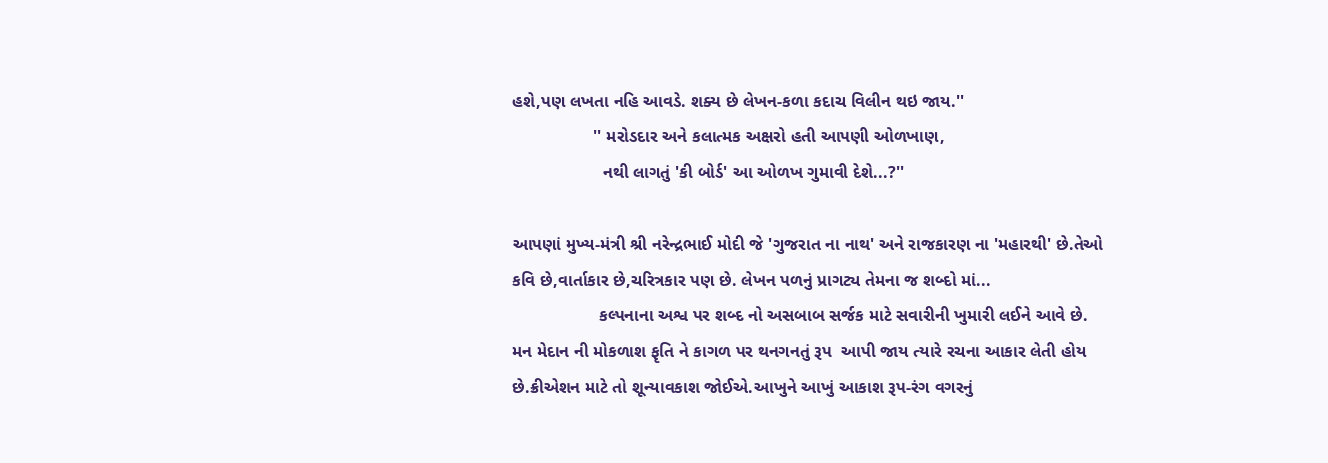હશે,પણ લખતા નહિ આવડે. શક્ય છે લેખન-કળા કદાચ વિલીન થઇ જાય.''
                 '' મરોડદાર અને કલાત્મક અક્ષરો હતી આપણી ઓળખાણ,
                   નથી લાગતું 'કી બોર્ડ' આ ઓળખ ગુમાવી દેશે...?''

આપણાં મુખ્ય-મંત્રી શ્રી નરેન્દ્રભાઈ મોદી જે 'ગુજરાત ના નાથ' અને રાજકારણ ના 'મહારથી' છે.તેઓ કવિ છે,વાર્તાકાર છે,ચરિત્રકાર પણ છે. લેખન પળનું પ્રાગટ્ય તેમના જ શબ્દો માં...
                  કલ્પનાના અશ્વ પર શબ્દ નો અસબાબ સર્જક માટે સવારીની ખુમારી લઈને આવે છે. મન મેદાન ની મોકળાશ ફૃતિ ને કાગળ પર થનગનતું રૂપ  આપી જાય ત્યારે રચના આકાર લેતી હોય છે.ક્રીએશન માટે તો શૂન્યાવકાશ જોઈએ.આખુને આખું આકાશ રૂપ-રંગ વગરનું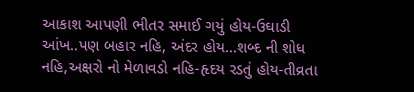આકાશ આપણી ભીતર સમાઈ ગયું હોય-ઉઘાડી આંખ..પણ બહાર નહિ, અંદર હોય...શબ્દ ની શોધ નહિ,અક્ષરો નો મેળાવડો નહિ-હૃદય રડતું હોય-તીવ્રતા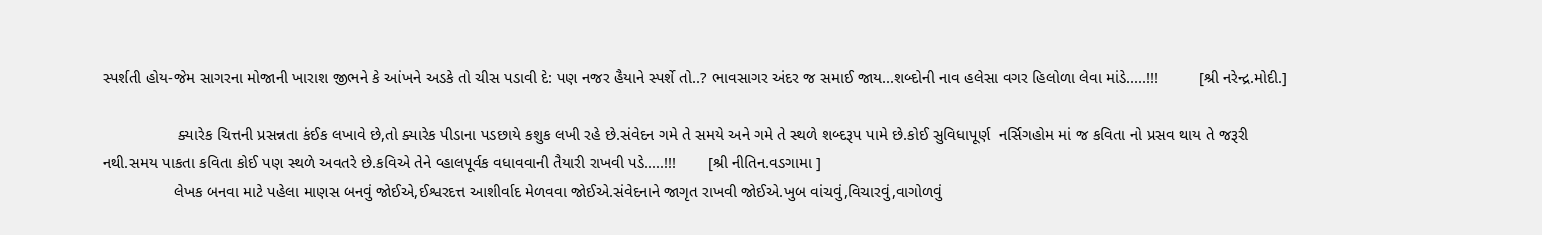સ્પર્શતી હોય-જેમ સાગરના મોજાની ખારાશ જીભને કે આંખને અડકે તો ચીસ પડાવી દે: પણ નજર હૈયાને સ્પર્શે તો..? ભાવસાગર અંદર જ સમાઈ જાય...શબ્દોની નાવ હલેસા વગર હિલોળા લેવા માંડે.....!!!         [શ્રી નરેન્દ્ર.મોદી.]

                 ક્યારેક ચિત્તની પ્રસન્નતા કંઈક લખાવે છે,તો ક્યારેક પીડાના પડછાયે કશુક લખી રહે છે.સંવેદન ગમે તે સમયે અને ગમે તે સ્થળે શબ્દરૂપ પામે છે.કોઈ સુવિધાપૂર્ણ  નર્સિગહોમ માં જ કવિતા નો પ્રસવ થાય તે જરૂરી નથી.સમય પાકતા કવિતા કોઈ પણ સ્થળે અવતરે છે.કવિએ તેને વ્હાલપૂર્વક વધાવવાની તૈયારી રાખવી પડે.....!!!       [શ્રી નીતિન.વડગામા ]
                લેખક બનવા માટે પહેલા માણસ બનવું જોઈએ,ઈશ્વરદત્ત આશીર્વાદ મેળવવા જોઈએ.સંવેદનાને જાગૃત રાખવી જોઈએ.ખુબ વાંચવું,વિચારવું,વાગોળવું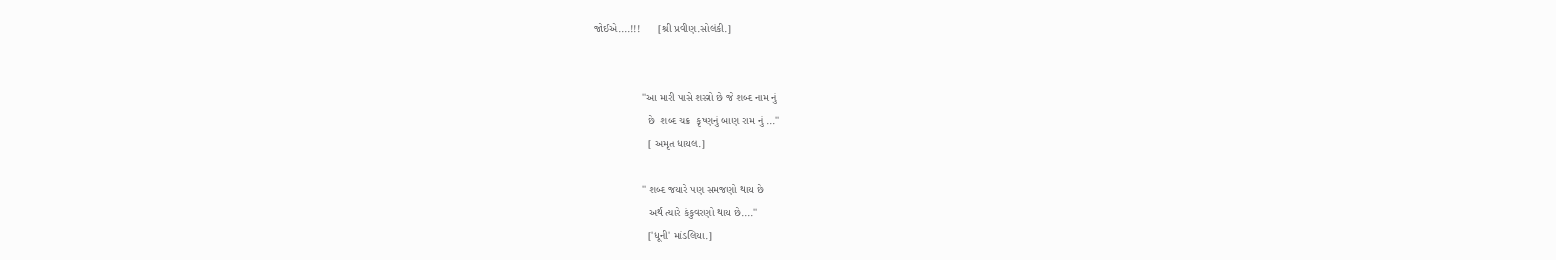જોઈએ....!!!      [શ્રી પ્રવીણ.સોલંકી.]


                ''આ મારી પાસે શસ્ત્રો છે જે શબ્દ નામ નું
                  છે  શબ્દ ચક્ર  કૃષ્ણનું બાણ રામ નું ...''
                  [ અમૃત ધાયલ.]

                '' શબ્દ જયારે પણ સમજણો થાય છે
                  અર્થ ત્યારે કંકુવરણો થાય છે....''
                  ['ધૂની' માંડલિયા.]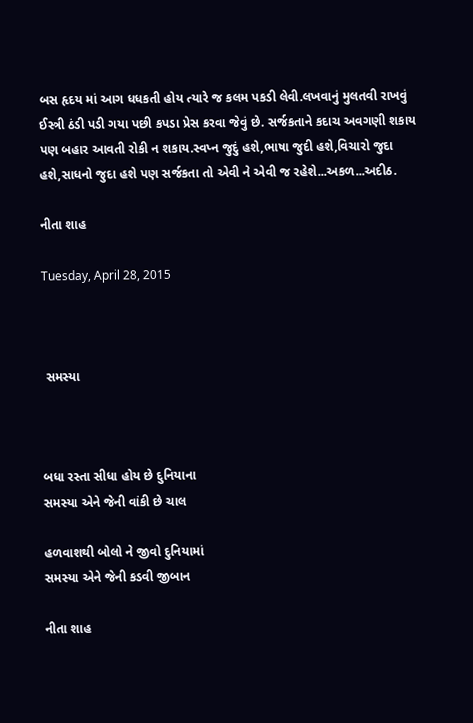બસ હૃદય માં આગ ધધકતી હોય ત્યારે જ કલમ પકડી લેવી.લખવાનું મુલતવી રાખવું  ઈસ્ત્રી ઠંડી પડી ગયા પછી કપડા પ્રેસ કરવા જેવું છે. સર્જકતાને કદાચ અવગણી શકાય પણ બહાર આવતી રોકી ન શકાય.સ્વપ્ન જુદું હશે,ભાષા જુદી હશે,વિચારો જુદા હશે,સાધનો જુદા હશે પણ સર્જકતા તો એવી ને એવી જ રહેશે...અકળ...અદીઠ.

નીતા શાહ

Tuesday, April 28, 2015



 સમસ્યા



બધા રસ્તા સીધા હોય છે દુનિયાના
સમસ્યા એને જેની વાંકી છે ચાલ

હળવાશથી બોલો ને જીવો દુનિયામાં
સમસ્યા એને જેની કડવી જીબાન

નીતા શાહ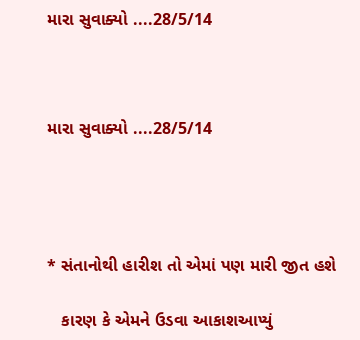મારા સુવાક્યો ....28/5/14



મારા સુવાક્યો ....28/5/14




* સંતાનોથી હારીશ તો એમાં પણ મારી જીત હશે

   કારણ કે એમને ઉડવા આકાશઆપ્યું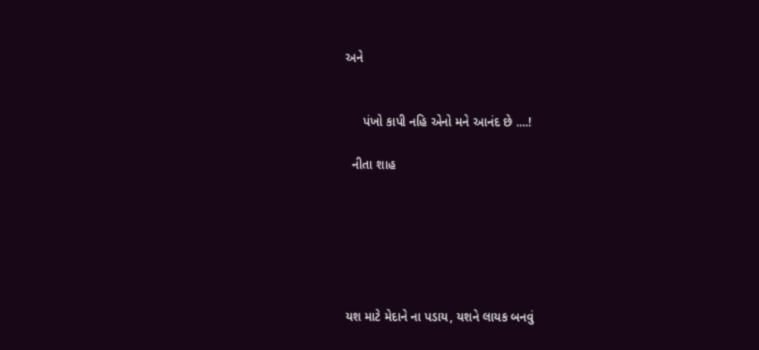અને


     પંખો કાપી નહિ એનો મને આનંદ છે ....!

  નીતા શાહ






યશ માટે મેદાને ના પડાય, યશને લાયક બનવું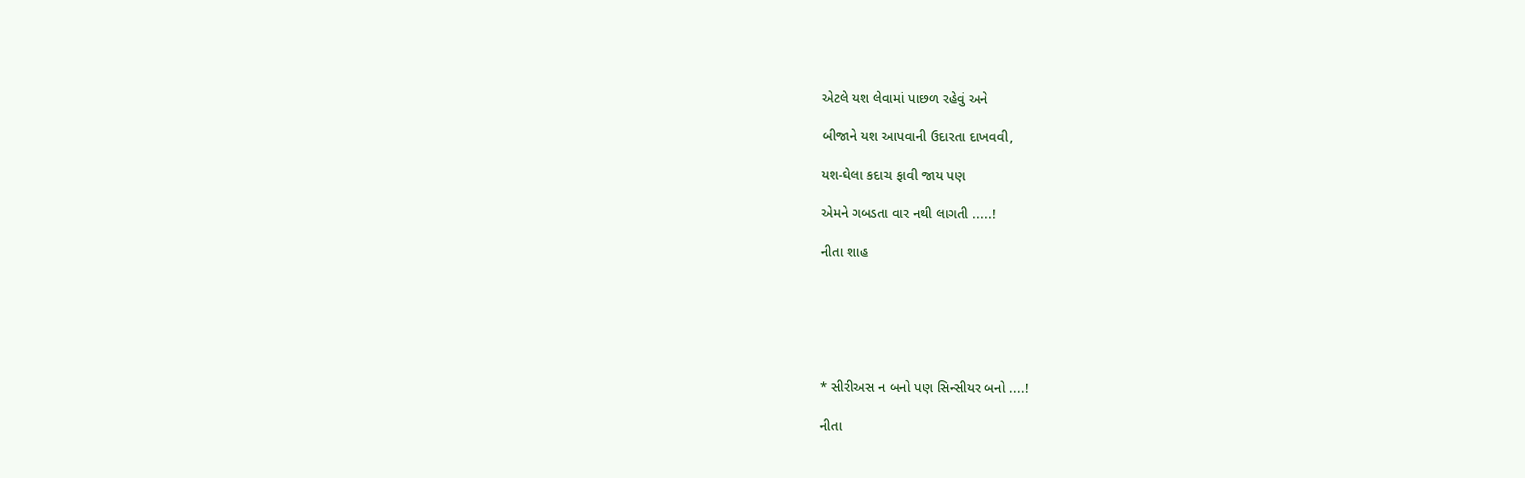એટલે યશ લેવામાં પાછળ રહેવું અને

બીજાને યશ આપવાની ઉદારતા દાખવવી,

યશ-ઘેલા કદાચ ફાવી જાય પણ

એમને ગબડતા વાર નથી લાગતી .....!

નીતા શાહ






* સીરીઅસ ન બનો પણ સિન્સીયર બનો ....!

નીતા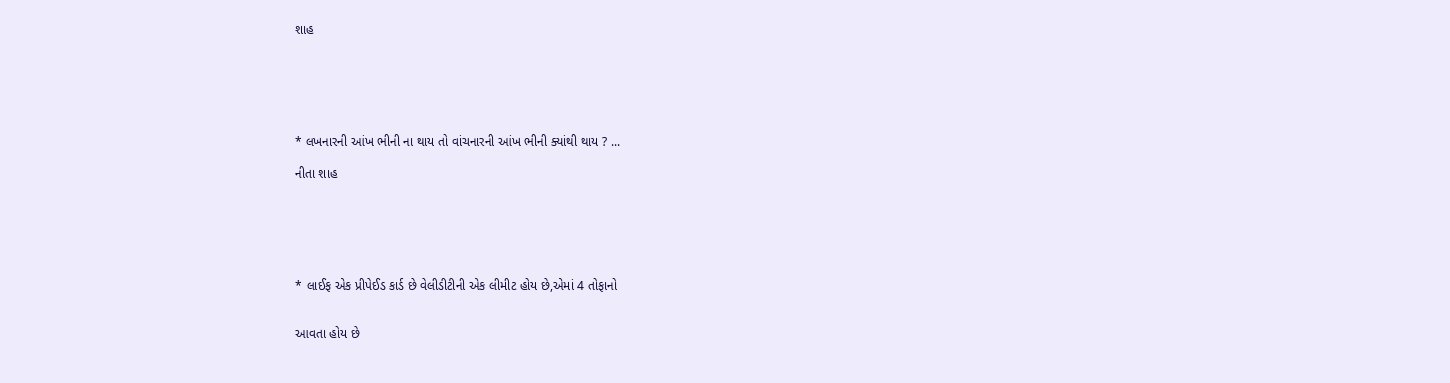શાહ






* લખનારની આંખ ભીની ના થાય તો વાંચનારની આંખ ભીની ક્યાંથી થાય ? ...

નીતા શાહ






* લાઈફ એક પ્રીપેઈડ કાર્ડ છે વેલીડીટીની એક લીમીટ હોય છે,એમાં 4 તોફાનો


આવતા હોય છે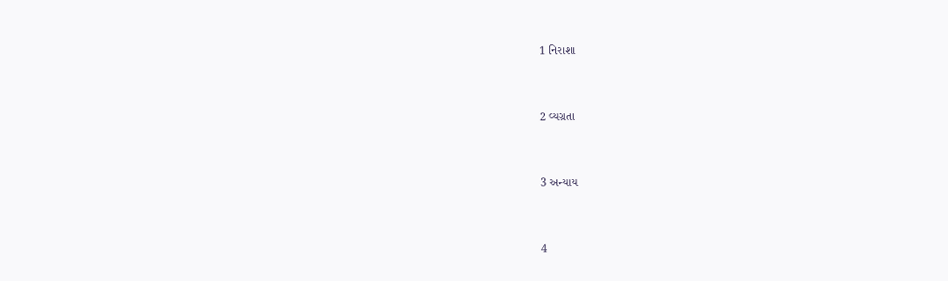1 નિરાશા


2 વ્યગ્રતા


3 અન્યાય


4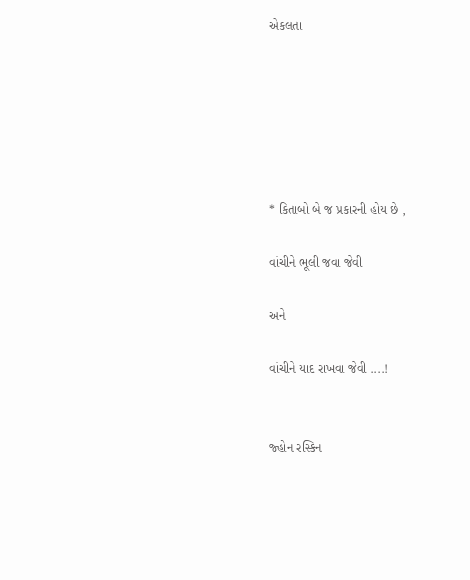એકલતા






* કિતાબો બે જ પ્રકારની હોય છે ,

વાંચીને ભૂલી જવા જેવી

અને

વાંચીને યાદ રાખવા જેવી ....!


જ્હોન રસ્કિન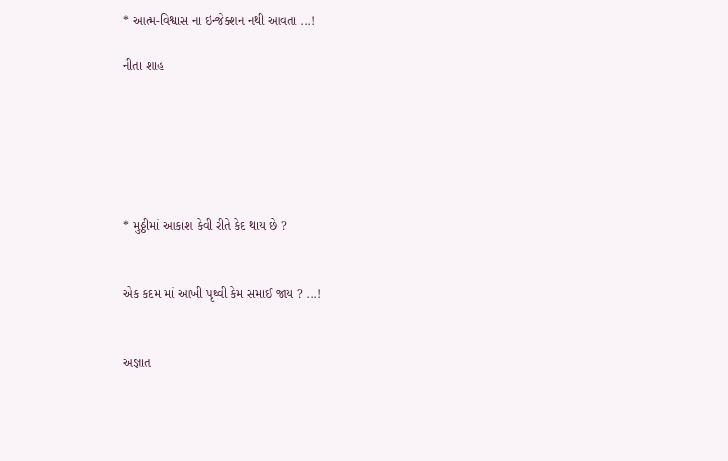* આત્મ-વિશ્વાસ ના ઇન્જેક્શન નથી આવતા ...!

નીતા શાહ






* મુઠ્ઠીમાં આકાશ કેવી રીતે કેદ થાય છે ?


એક કદમ માં આખી પૃથ્વી કેમ સમાઈ જાય ? ...!


અજ્ઞાત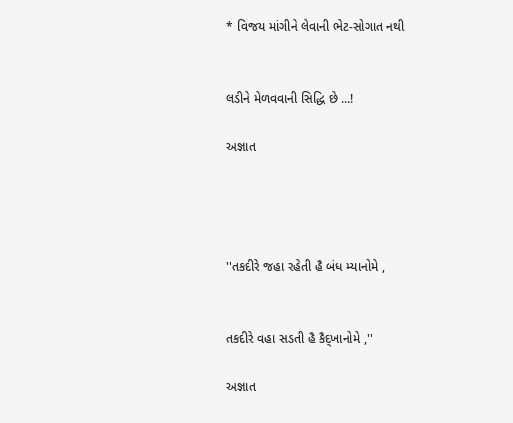* વિજય માંગીને લેવાની ભેટ-સોગાત નથી


લડીને મેળવવાની સિદ્ધિ છે ...!

અજ્ઞાત




''તકદીરે જહા રહેતી હૈ બંધ મ્યાનોમે ,


તકદીરે વહા સડતી હૈ કૈદ્ખાનોમે ,''

અજ્ઞાત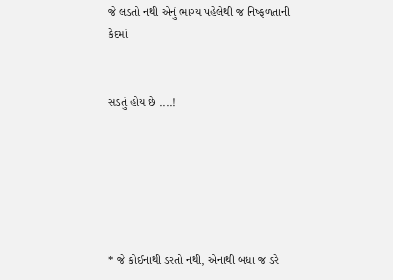જે લડતો નથી એનું ભાગ્ય પહેલેથી જ નિષ્ફળતાની કેદમાં


સડતું હોય છે ....!






* જે કોઈનાથી ડરતો નથી, એનાથી બધા જ ડરે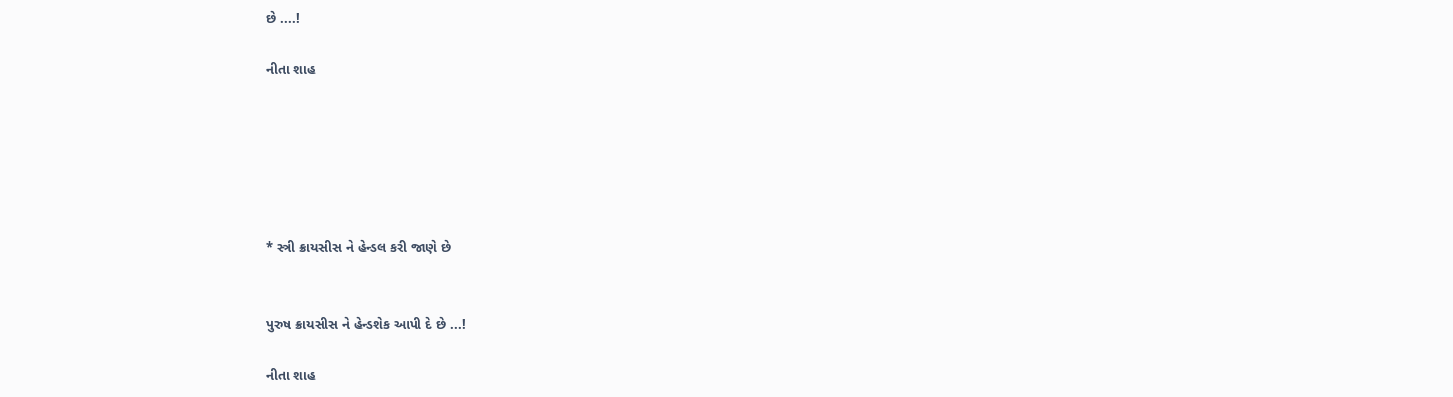છે ....!

નીતા શાહ






* સ્ત્રી ક્રાયસીસ ને હેન્ડલ કરી જાણે છે


પુરુષ ક્રાયસીસ ને હેન્ડશેક આપી દે છે ...!

નીતા શાહ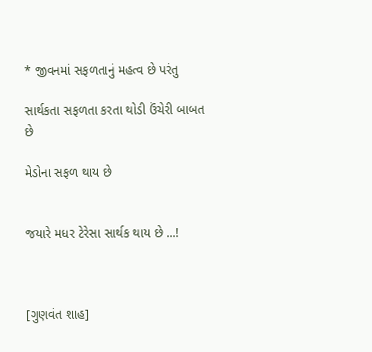* જીવનમાં સફળતાનું મહત્વ છે પરંતુ

સાર્થકતા સફળતા કરતા થોડી ઉંચેરી બાબત છે

મેડોના સફળ થાય છે


જયારે મધર ટેરેસા સાર્થક થાય છે ...!



[ગુણવંત શાહ]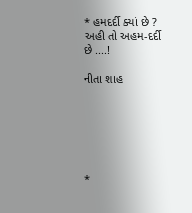* હમદર્દી ક્યાં છે ? અહી તો અહમ-દર્દી છે ....!

નીતા શાહ






*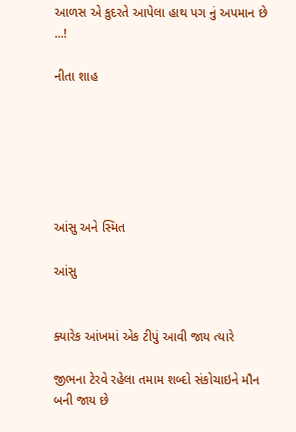આળસ એ કુદરતે આપેલા હાથ પગ નું અપમાન છે ...!

નીતા શાહ






આંસુ અને સ્મિત

આંસુ


ક્યારેક આંખમાં એક ટીપું આવી જાય ત્યારે

જીભના ટેરવે રહેલા તમામ શબ્દો સંકોચાઇને મૌન બની જાય છે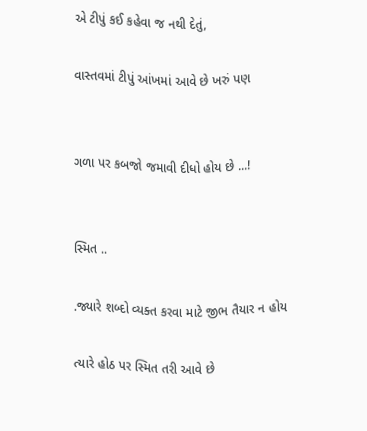એ ટીપું કઈ કહેવા જ નથી દેતું,

વાસ્તવમાં ટીપું આંખમાં આવે છે ખરું પણ


ગળા પર કબજો જમાવી દીધો હોય છે ...!


સ્મિત ..

.જ્યારે શબ્દો વ્યક્ત કરવા માટે જીભ તૈયાર ન હોય

ત્યારે હોઠ પર સ્મિત તરી આવે છે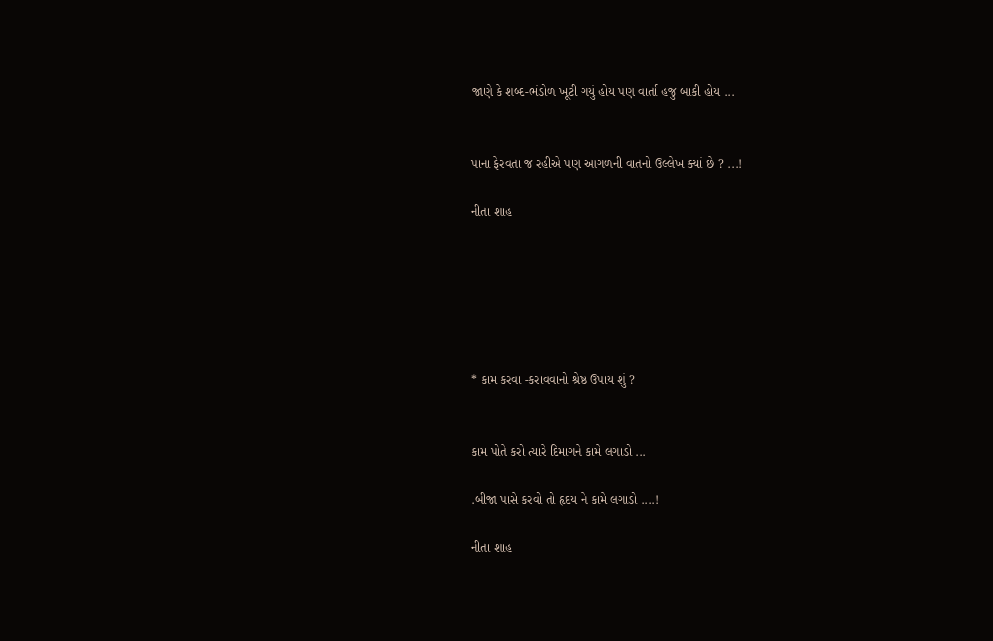જાણે કે શબ્દ-ભંડોળ ખૂટી ગયું હોય પણ વાર્તા હજુ બાકી હોય ...


પાના ફેરવતા જ રહીએ પણ આગળની વાતનો ઉલ્લેખ ક્યાં છે ? ...!

નીતા શાહ






* કામ કરવા -કરાવવાનો શ્રેષ્ઠ ઉપાય શું ?


કામ પોતે કરો ત્યારે દિમાગને કામે લગાડો ...

.બીજા પાસે કરવો તો હૃદય ને કામે લગાડો ....!

નીતા શાહ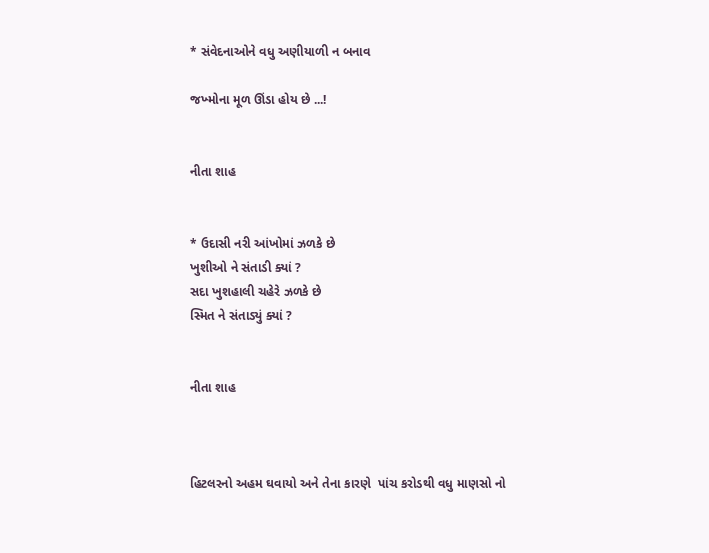* સંવેદનાઓને વધુ અણીયાળી ન બનાવ

જખ્મોના મૂળ ઊંડા હોય છે ...!


નીતા શાહ


* ઉદાસી નરી આંખોમાં ઝળકે છે
ખુશીઓ ને સંતાડી ક્યાં ?
સદા ખુશહાલી ચહેરે ઝળકે છે
સ્મિત ને સંતાડ્યું ક્યાં ?


નીતા શાહ



હિટલરનો અહમ ઘવાયો અને તેના કારણે  પાંચ કરોડથી વધુ માણસો નો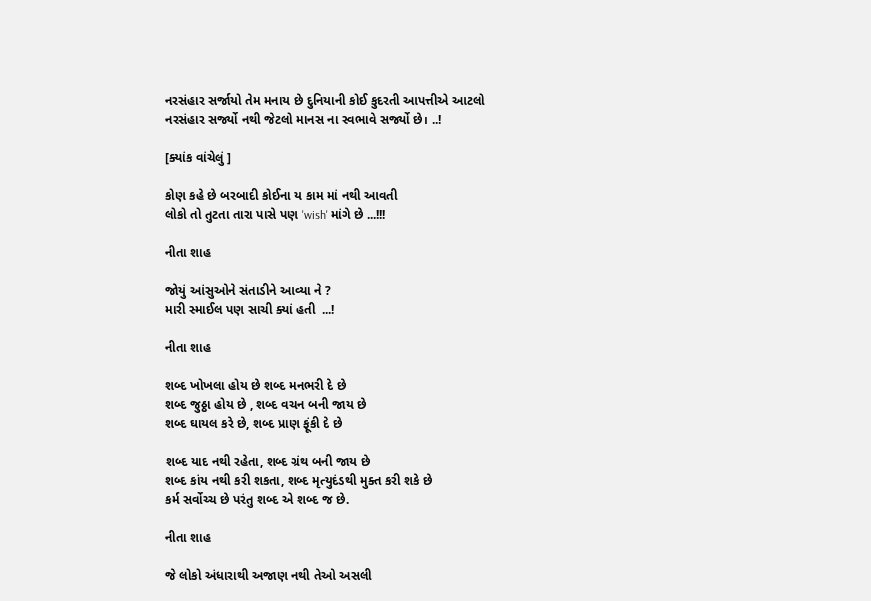નરસંહાર સર્જાયો તેમ મનાય છે દુનિયાની કોઈ કુદરતી આપત્તીએ આટલો
નરસંહાર સર્જ્યો નથી જેટલો માનસ ના સ્વભાવે સર્જ્યો છે। ..!

[ક્યાંક વાંચેલું ]

કોણ કહે છે બરબાદી કોઈના ય કામ માં નથી આવતી
લોકો તો તુટતા તારા પાસે પણ 'wish' માંગે છે ...!!!

નીતા શાહ

જોયું આંસુઓને સંતાડીને આવ્યા ને ?
મારી સ્માઈલ પણ સાચી ક્યાં હતી  ...!

નીતા શાહ

શબ્દ ખોખલા હોય છે શબ્દ મનભરી દે છે
શબ્દ જુઠ્ઠા હોય છે , શબ્દ વચન બની જાય છે
શબ્દ ઘાયલ કરે છે, શબ્દ પ્રાણ ફૂંકી દે છે

શબ્દ યાદ નથી રહેતા, શબ્દ ગ્રંથ બની જાય છે
શબ્દ કાંય નથી કરી શકતા, શબ્દ મૃત્યુદંડથી મુક્ત કરી શકે છે
કર્મ સર્વોચ્ચ છે પરંતુ શબ્દ એ શબ્દ જ છે.

નીતા શાહ

જે લોકો અંધારાથી અજાણ નથી તેઓ અસલી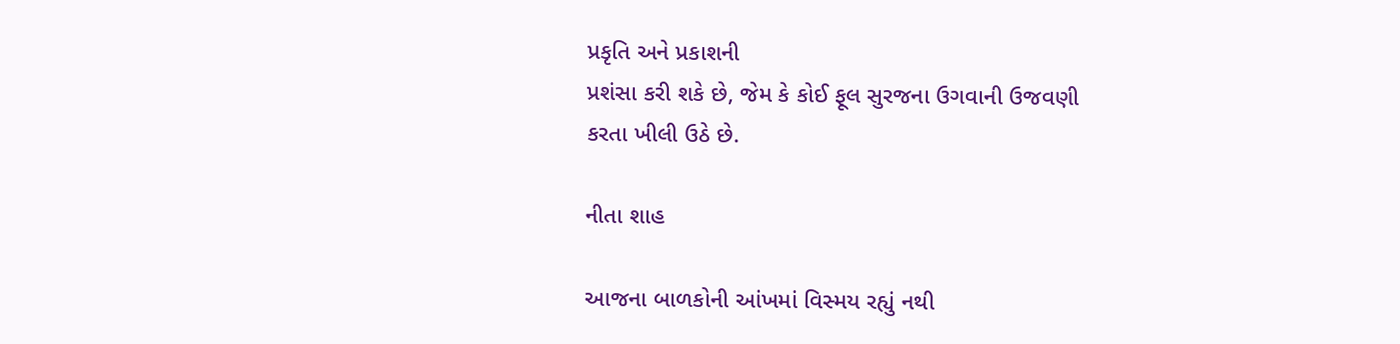પ્રકૃતિ અને પ્રકાશની
પ્રશંસા કરી શકે છે, જેમ કે કોઈ ફૂલ સુરજના ઉગવાની ઉજવણી
કરતા ખીલી ઉઠે છે.

નીતા શાહ

આજના બાળકોની આંખમાં વિસ્મય રહ્યું નથી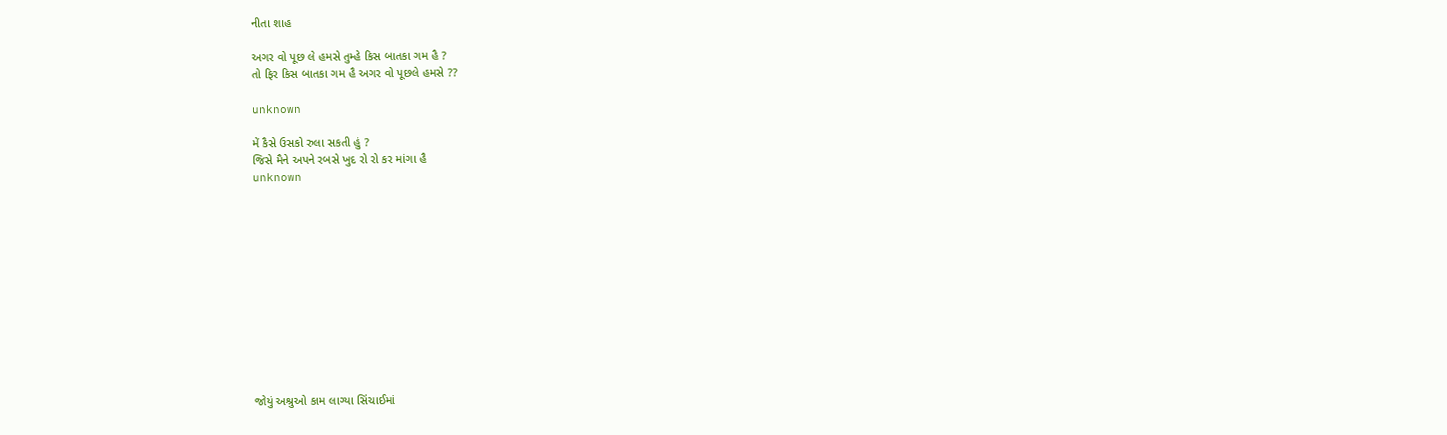નીતા શાહ

અગર વો પૂછ લે હમસે તુમ્હે કિસ બાતકા ગમ હૈ ?
તો ફિર કિસ બાતકા ગમ હૈ અગર વો પૂછલે હમસે ??

unknown

મેં કૈસે ઉસકો રુલા સકતી હું ?
જિસે મૈને અપને રબસે ખુદ રો રો કર માંગા હૈ
unknown












જોયું અશ્રુઓ કામ લાગ્યા સિંચાઈમાં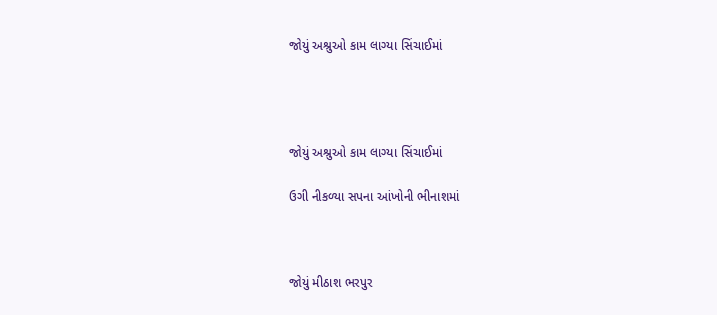જોયું અશ્રુઓ કામ લાગ્યા સિંચાઈમાં




જોયું અશ્રુઓ કામ લાગ્યા સિંચાઈમાં

ઉગી નીકળ્યા સપના આંખોની ભીનાશમાં



જોયું મીઠાશ ભરપુર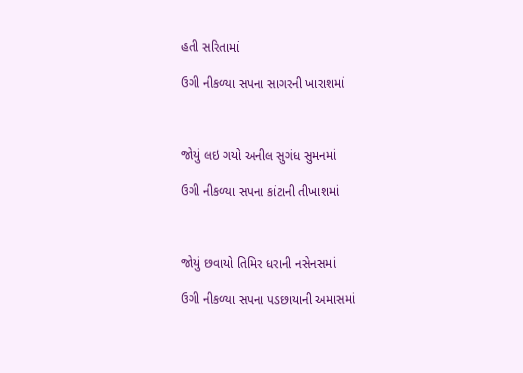હતી સરિતામાં

ઉગી નીકળ્યા સપના સાગરની ખારાશમાં



જોયું લઇ ગયો અનીલ સુગંધ સુમનમાં

ઉગી નીકળ્યા સપના કાંટાની તીખાશમાં



જોયું છવાયો તિમિર ધરાની નસેનસમાં

ઉગી નીકળ્યા સપના પડછાયાની અમાસમાં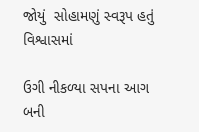જોયું  સોહામણું સ્વરૂપ હતું વિશ્વાસમાં

ઉગી નીકળ્યા સપના આગ બની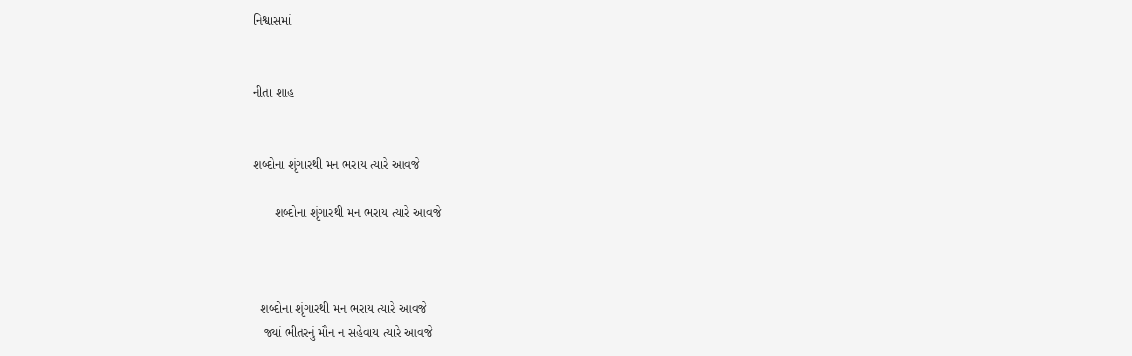નિશ્વાસમાં


નીતા શાહ


શબ્દોના શૃંગારથી મન ભરાય ત્યારે આવજે

      શબ્દોના શૃંગારથી મન ભરાય ત્યારે આવજે



  શબ્દોના શૃંગારથી મન ભરાય ત્યારે આવજે
   જ્યાં ભીતરનું મૌન ન સહેવાય ત્યારે આવજે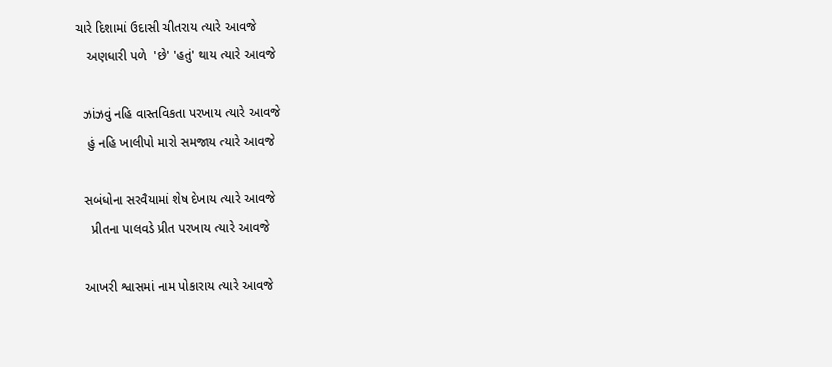ચારે દિશામાં ઉદાસી ચીતરાય ત્યારે આવજે
   અણધારી પળે  'છે' 'હતું' થાય ત્યારે આવજે

  ઝાંઝવું નહિ વાસ્તવિકતા પરખાય ત્યારે આવજે
   હું નહિ ખાલીપો મારો સમજાય ત્યારે આવજે

  સબંધોના સરવૈયામાં શેષ દેખાય ત્યારે આવજે
    પ્રીતના પાલવડે પ્રીત પરખાય ત્યારે આવજે

  આખરી શ્વાસમાં નામ પોકારાય ત્યારે આવજે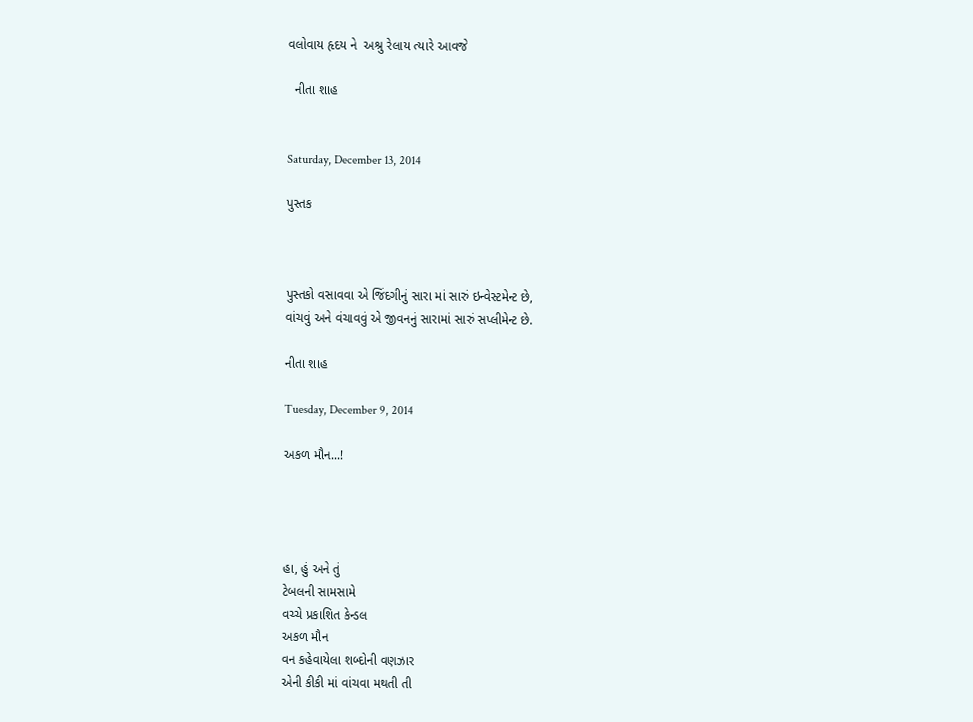વલોવાય હૃદય ને  અશ્રુ રેલાય ત્યારે આવજે

  નીતા શાહ


Saturday, December 13, 2014

પુસ્તક



પુસ્તકો વસાવવા એ જિંદગીનું સારા માં સારું ઇન્વેસ્ટમેન્ટ છે,
વાંચવું અને વંચાવવું એ જીવનનું સારામાં સારું સપ્લીમેન્ટ છે.

નીતા શાહ

Tuesday, December 9, 2014

અકળ મૌન...!




હા, હું અને તું
ટેબલની સામસામે
વચ્ચે પ્રકાશિત કેન્ડલ
અકળ મૌન
વન કહેવાયેલા શબ્દોની વણઝાર
એની કીકી માં વાંચવા મથતી તી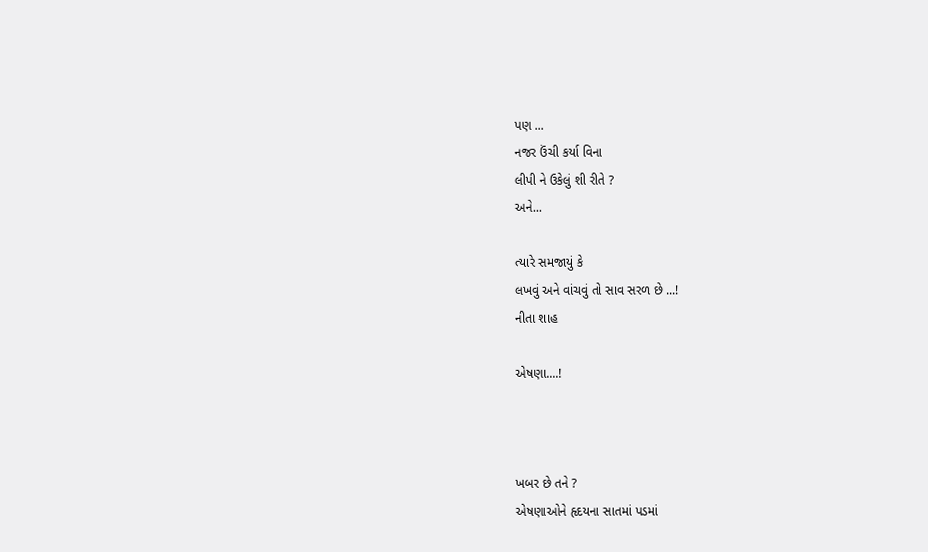પણ ...
નજર ઉંચી કર્યા વિના
લીપી ને ઉકેલું શી રીતે ?
અને...

ત્યારે સમજાયું કે
લખવું અને વાંચવું તો સાવ સરળ છે ...!
નીતા શાહ

એષણા....!



ખબર છે તને ?
એષણાઓને હૃદયના સાતમાં પડમાં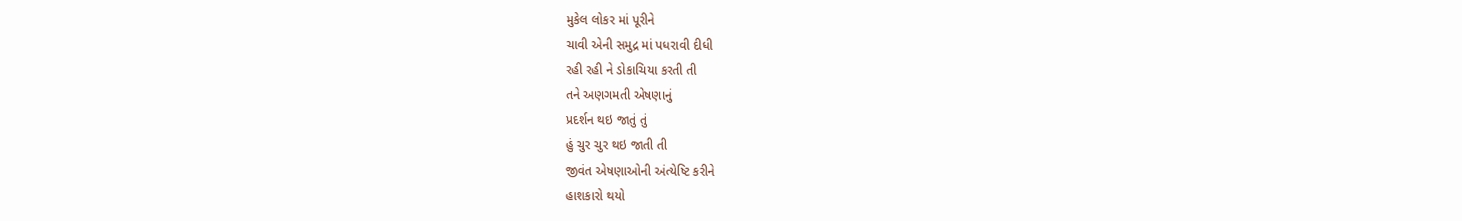મુકેલ લોકર માં પૂરીને
ચાવી એની સમુદ્ર માં પધરાવી દીધી
રહી રહી ને ડોકાચિયા કરતી તી
તને અણગમતી એષણાનું
પ્રદર્શન થઇ જાતું તું
હું ચુર ચુર થઇ જાતી તી
જીવંત એષણાઓની અંત્યેષ્ટિ કરીને
હાશકારો થયો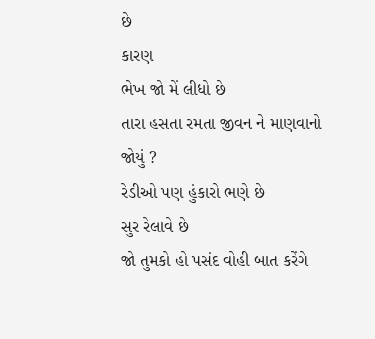છે
કારણ
ભેખ જો મેં લીધો છે
તારા હસતા રમતા જીવન ને માણવાનો
જોયું ?
રેડીઓ પણ હુંકારો ભણે છે
સુર રેલાવે છે
જો તુમકો હો પસંદ વોહી બાત કરેંગે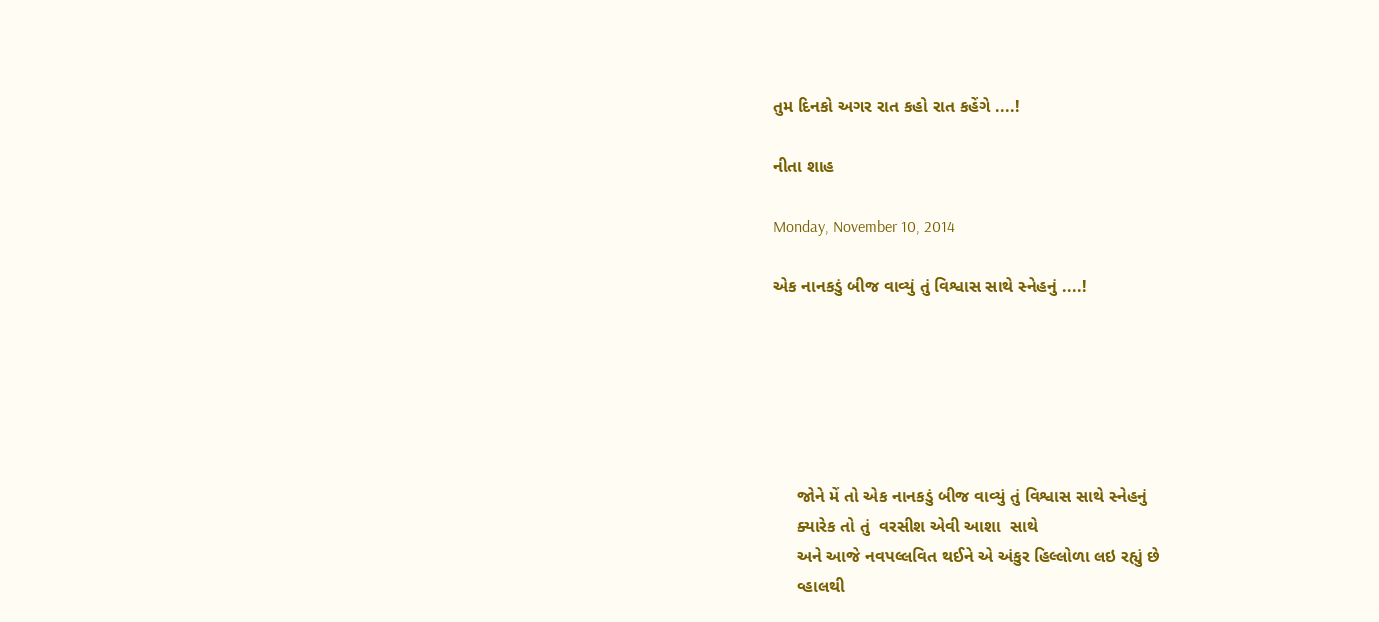તુમ દિનકો અગર રાત કહો રાત કહેંગે ....!

નીતા શાહ

Monday, November 10, 2014

એક નાનકડું બીજ વાવ્યું તું વિશ્વાસ સાથે સ્નેહનું ....!






     જોને મેં તો એક નાનકડું બીજ વાવ્યું તું વિશ્વાસ સાથે સ્નેહનું
     ક્યારેક તો તું  વરસીશ એવી આશા  સાથે
     અને આજે નવપલ્લવિત થઈને એ અંકુર હિલ્લોળા લઇ રહ્યું છે
     વ્હાલથી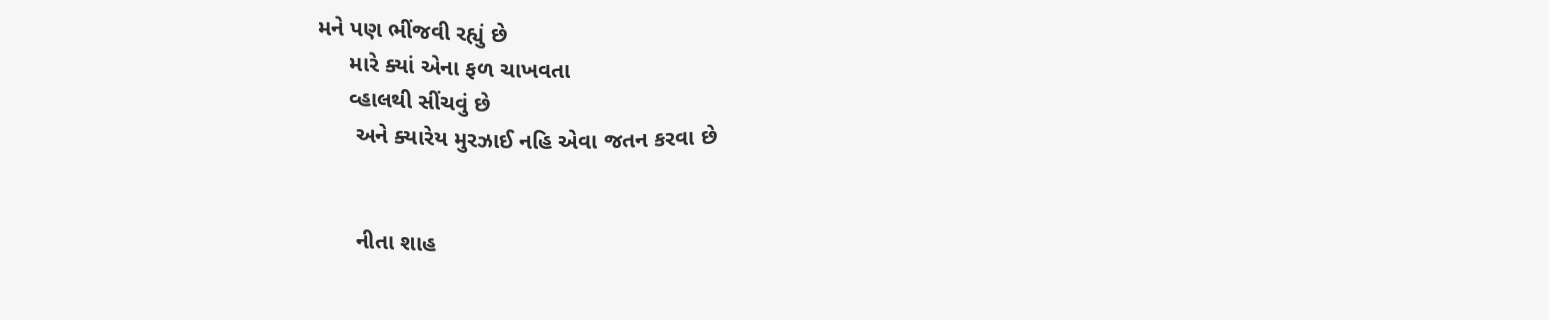મને પણ ભીંજવી રહ્યું છે
     મારે ક્યાં એના ફળ ચાખવતા
     વ્હાલથી સીંચવું છે
      અને ક્યારેય મુરઝાઈ નહિ એવા જતન કરવા છે


      નીતા શાહ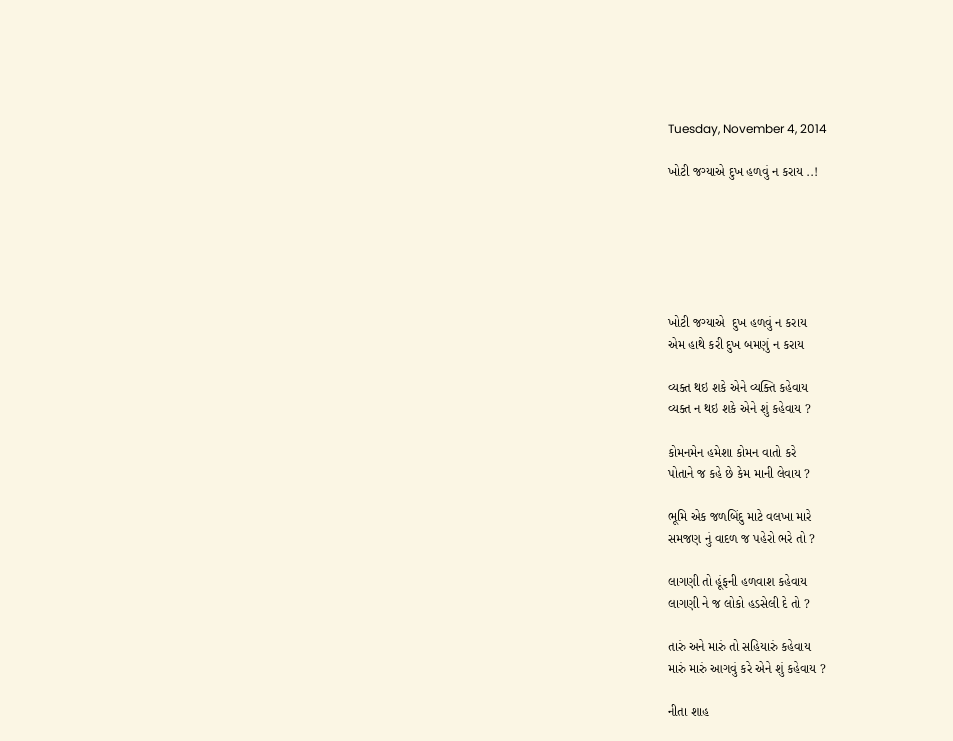Tuesday, November 4, 2014

ખોટી જગ્યાએ દુખ હળવું ન કરાય ..!






ખોટી જગ્યાએ  દુખ હળવું ન કરાય
એમ હાથે કરી દુખ બમણું ન કરાય

વ્યક્ત થઇ શકે એને વ્યક્તિ કહેવાય
વ્યક્ત ન થઇ શકે એને શું કહેવાય ?

કોમનમેન હમેશા કોમન વાતો કરે
પોતાને જ કહે છે કેમ માની લેવાય ?

ભૂમિ એક જળબિંદુ માટે વલખા મારે
સમજણ નું વાદળ જ પહેરો ભરે તો ?

લાગણી તો હૂંફની હળવાશ કહેવાય
લાગણી ને જ લોકો હડસેલી દે તો ?

તારું અને મારું તો સહિયારું કહેવાય
મારું મારું આગવું કરે એને શું કહેવાય ?

નીતા શાહ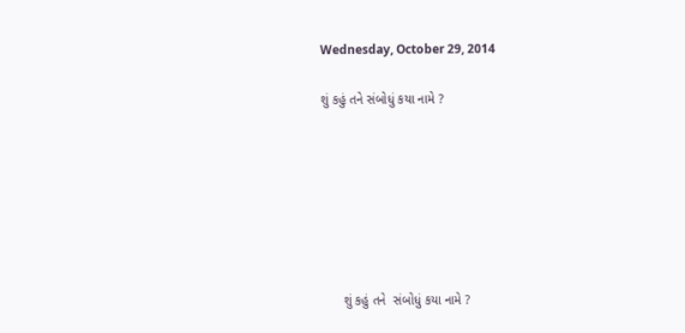Wednesday, October 29, 2014

શું કહું તને સંબોધું કયા નામે ?







      શું કહું તને  સંબોધું કયા નામે ?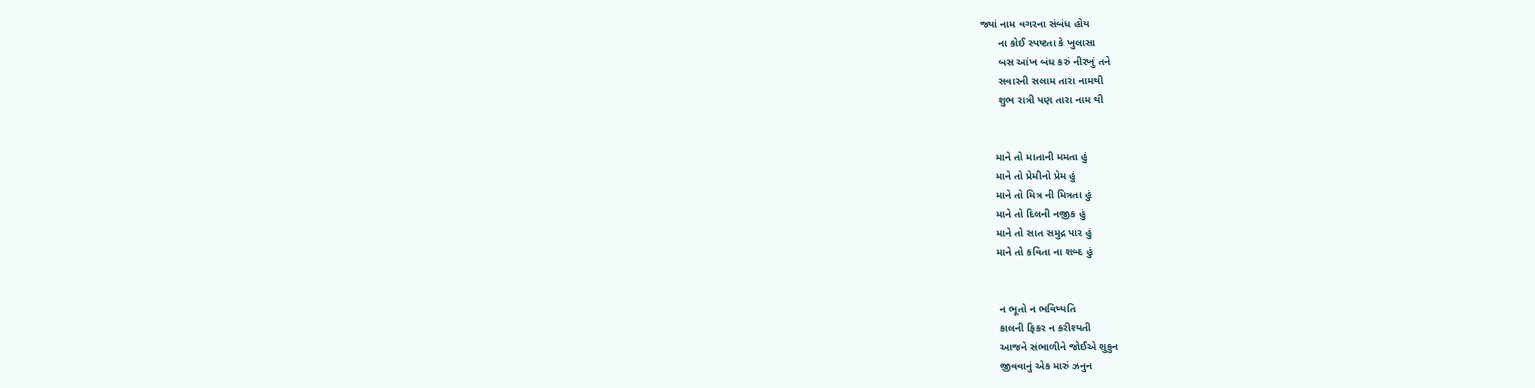જ્યાં નામ વગરના સંબંધ હોય
      ના કોઈ સ્પષ્ટતા કે ખુલાસા
      બસ આંખ બંધ કરું નીરખું તને
      સવારની સલામ તારા નામથી
      શુભ રાત્રી પણ તારા નામ થી


     માને તો માતાની મમતા હું
     માને તો પ્રેમીનો પ્રેમ હું
     માને તો મિત્ર ની મિત્રતા હું
     માને તો દિલની નજીક હું
     માને તો સાત સમુદ્ર પાર હું
     માને તો કવિતા ના શબ્દ હું


      ન ભૂતો ન ભવિષ્યતિ
      કાલની ફિકર ન કરીશ્યતી
      આજને સંભાળીને જોઈએ શુકુન
      જીવવાનું એક મારું ઝનુન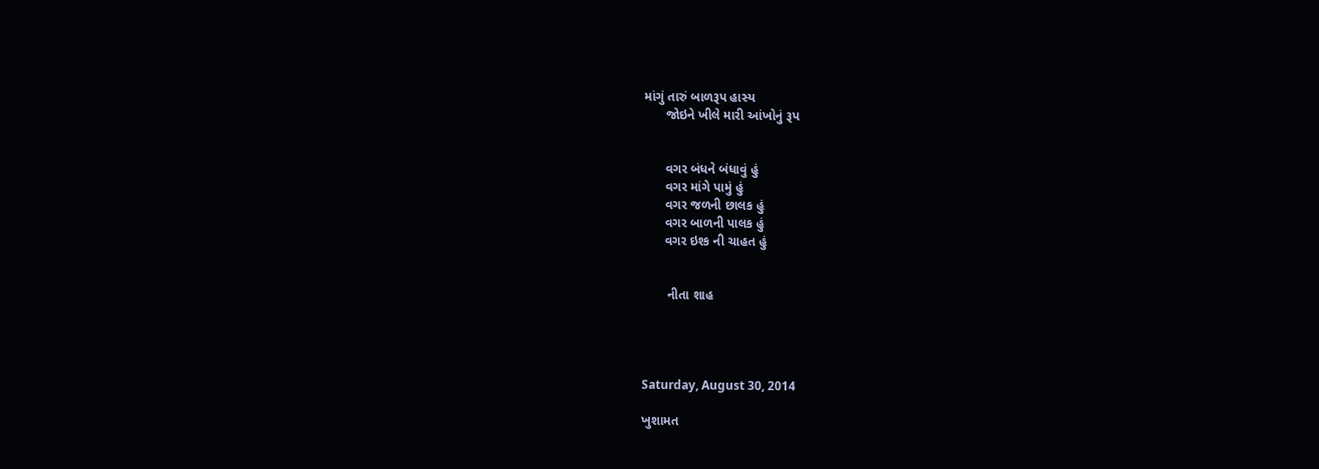માંગું તારું બાળરૂપ હાસ્ય
      જોઇને ખીલે મારી આંખોનું રૂપ


      વગર બંધને બંધાવું હું
      વગર માંગે પામું હું
      વગર જળની છાલક હું
      વગર બાળની પાલક હું
      વગર ઇશ્ક ની ચાહત હું


       નીતા શાહ




Saturday, August 30, 2014

ખુશામત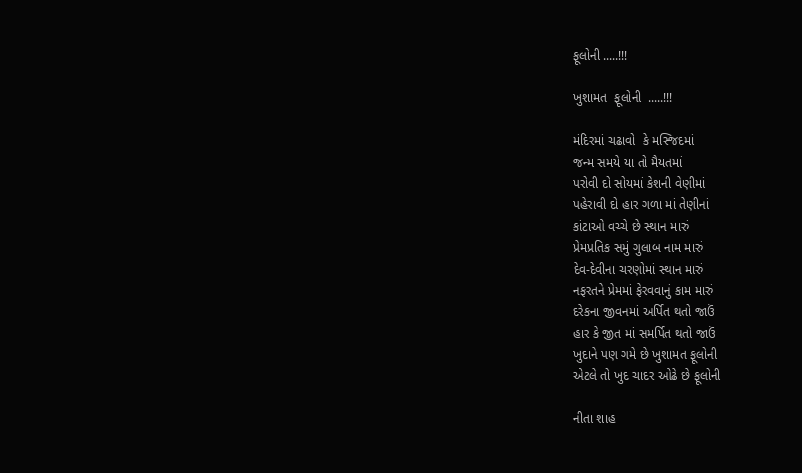ફૂલોની .....!!!

ખુશામત  ફૂલોની  .....!!!

મંદિરમાં ચઢાવો  કે મસ્જિદમાં
જન્મ સમયે યા તો મૈયતમાં
પરોવી દો સોયમાં કેશની વેણીમાં
પહેરાવી દો હાર ગળા માં તેણીનાં
કાંટાઓ વચ્ચે છે સ્થાન મારું
પ્રેમપ્રતિક સમું ગુલાબ નામ મારું
દેવ-દેવીના ચરણોમાં સ્થાન મારું
નફરતને પ્રેમમાં ફેરવવાનું કામ મારું
દરેકના જીવનમાં અર્પિત થતો જાઉં
હાર કે જીત માં સમર્પિત થતો જાઉં
ખુદાને પણ ગમે છે ખુશામત ફૂલોની
એટલે તો ખુદ ચાદર ઓઢે છે ફૂલોની

નીતા શાહ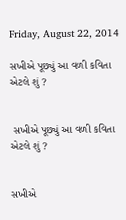Friday, August 22, 2014

સખીએ પૂછ્યું આ વળી કવિતા એટલે શું ?


 સખીએ પૂછ્યું આ વળી કવિતા એટલે શું ?


સખીએ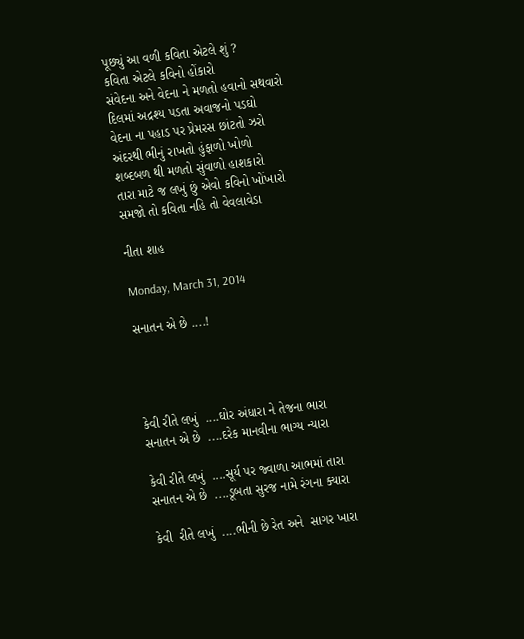પૂછ્યું આ વળી કવિતા એટલે શું ?
કવિતા એટલે કવિનો હોંકારો
સંવેદના અને વેદના ને મળતો હવાનો સથવારો
દિલમાં અદ્રશ્ય પડતા અવાજનો પડઘો
વેદના ના પહાડ પર પ્રેમરસ છાંટતો ઝરો
અંદરથી ભીનું રાખતો હુંફાળો ખોળો
શબ્દબળ થી મળતો સુંવાળો હાશકારો
તારા માટે જ લખું છું એવો કવિનો ખોંખારો
સમજો તો કવિતા નહિ તો વેવલાવેડા

નીતા શાહ

Monday, March 31, 2014

સનાતન એ છે ....!




કેવી રીતે લખું  ....ઘોર અંધારા ને તેજના ભારા
સનાતન એ છે  ....દરેક માનવીના ભાગ્ય ન્યારા

કેવી રીતે લખું  ....સૂર્ય પર જ્વાળા આભમાં તારા
સનાતન એ છે  ....ડૂબતા સુરજ નામે રંગના ક્યારા

કેવી  રીતે લખું  ....ભીની છે રેત અને  સાગર ખારા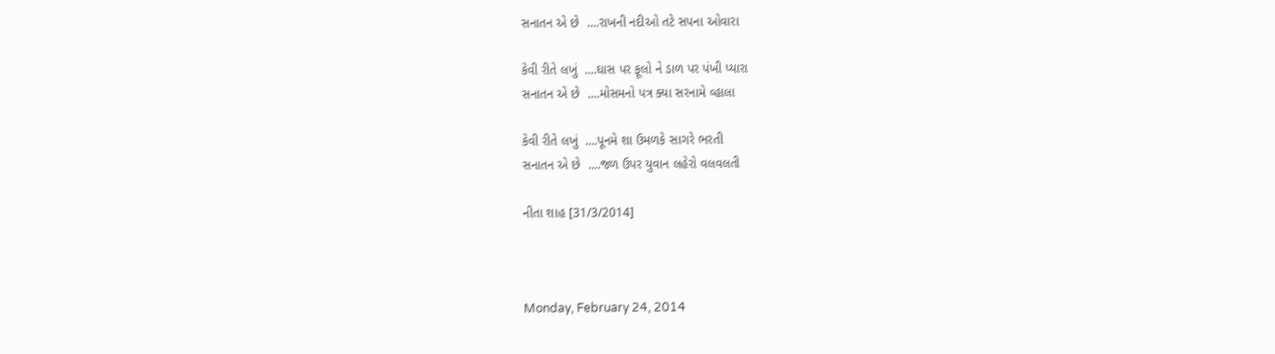સનાતન એ છે  ....રાખની નદીઓ તટે સપના ઓવારા

કેવી રીતે લખું  ....ઘાસ પર ફૂલો ને ડાળ પર પંખી પ્યારા
સનાતન એ છે  ....મોસમનો પત્ર ક્યા સરનામે વ્હાલા

કેવી રીતે લખું  ....પૂનમે શા ઉમળકે સાગરે ભરતી
સનાતન એ છે  ....જળ ઉપર યુવાન લહેરો વલવલતી

નીતા શાહ [31/3/2014]



Monday, February 24, 2014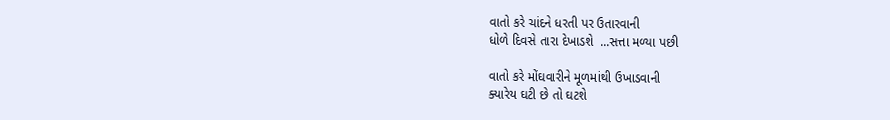વાતો કરે ચાંદને ધરતી પર ઉતારવાની
ધોળે દિવસે તારા દેખાડશે  ...સત્તા મળ્યા પછી

વાતો કરે મોંઘવારીને મૂળમાંથી ઉખાડવાની
ક્યારેય ઘટી છે તો ઘટશે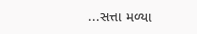...સત્તા મળ્યા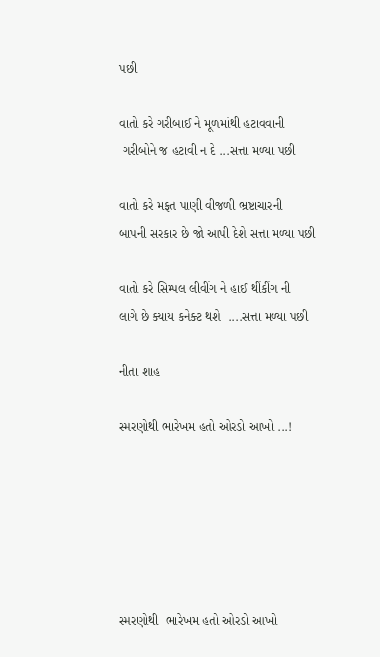પછી

વાતો કરે ગરીબાઈ ને મૂળમાંથી હટાવવાની
 ગરીબોને જ હટાવી ન દે ...સત્તા મળ્યા પછી

વાતો કરે મફત પાણી વીજળી ભ્રષ્ટાચારની
બાપની સરકાર છે જો આપી દેશે સત્તા મળ્યા પછી

વાતો કરે સિમ્પલ લીવીંગ ને હાઈ થીંકીંગ ની
લાગે છે ક્યાય કનેક્ટ થશે  ....સત્તા મળ્યા પછી

નીતા શાહ

સ્મરણોથી ભારેખમ હતો ઓરડો આખો ...!






સ્મરણોથી  ભારેખમ હતો ઓરડો આખો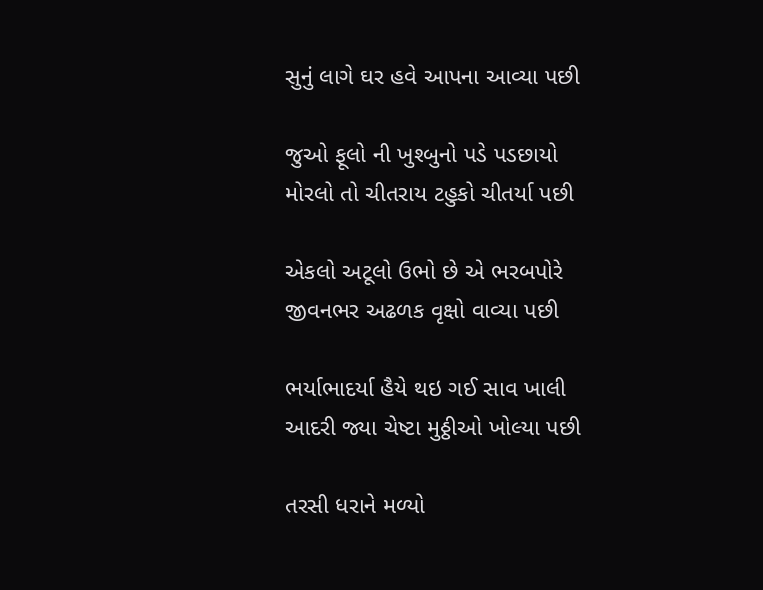સુનું લાગે ઘર હવે આપના આવ્યા પછી

જુઓ ફૂલો ની ખુશ્બુનો પડે પડછાયો
મોરલો તો ચીતરાય ટહુકો ચીતર્યા પછી

એકલો અટૂલો ઉભો છે એ ભરબપોરે
જીવનભર અઢળક વૃક્ષો વાવ્યા પછી

ભર્યાભાદર્યા હૈયે થઇ ગઈ સાવ ખાલી
આદરી જ્યા ચેષ્ટા મુઠ્ઠીઓ ખોલ્યા પછી

તરસી ધરાને મળ્યો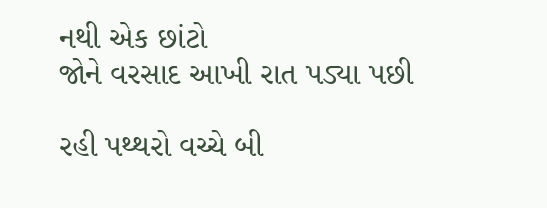નથી એક છાંટો
જોને વરસાદ આખી રાત પડ્યા પછી

રહી પથ્થરો વચ્ચે બી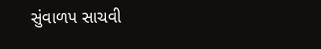સુંવાળપ સાચવી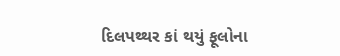દિલપથ્થર કાં થયું ફૂલોના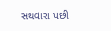સથવારા પછી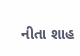નીતા શાહ